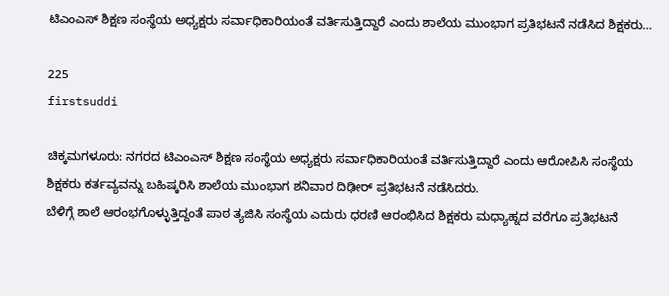ಟಿಎಂಎಸ್ ಶಿಕ್ಷಣ ಸಂಸ್ಥೆಯ ಅಧ್ಯಕ್ಷರು ಸರ್ವಾಧಿಕಾರಿಯಂತೆ ವರ್ತಿಸುತ್ತಿದ್ದಾರೆ ಎಂದು ಶಾಲೆಯ ಮುಂಭಾಗ ಪ್ರತಿಭಟನೆ ನಡೆಸಿದ ಶಿಕ್ಷಕರು…

225
firstsuddi

ಚಿಕ್ಕಮಗಳೂರು: ನಗರದ ಟಿಎಂಎಸ್ ಶಿಕ್ಷಣ ಸಂಸ್ಥೆಯ ಅಧ್ಯಕ್ಷರು ಸರ್ವಾಧಿಕಾರಿಯಂತೆ ವರ್ತಿಸುತ್ತಿದ್ದಾರೆ ಎಂದು ಆರೋಪಿಸಿ ಸಂಸ್ಥೆಯ ಶಿಕ್ಷಕರು ಕರ್ತವ್ಯವನ್ನು ಬಹಿಷ್ಕರಿಸಿ ಶಾಲೆಯ ಮುಂಭಾಗ ಶನಿವಾರ ದಿಢೀರ್ ಪ್ರತಿಭಟನೆ ನಡೆಸಿದರು.
ಬೆಳಿಗ್ಗೆ ಶಾಲೆ ಆರಂಭಗೊಳ್ಳುತ್ತಿದ್ದಂತೆ ಪಾಠ ತ್ಯಜಿಸಿ ಸಂಸ್ಥೆಯ ಎದುರು ಧರಣಿ ಆರಂಭಿಸಿದ ಶಿಕ್ಷಕರು ಮಧ್ಯಾಹ್ನದ ವರೆಗೂ ಪ್ರತಿಭಟನೆ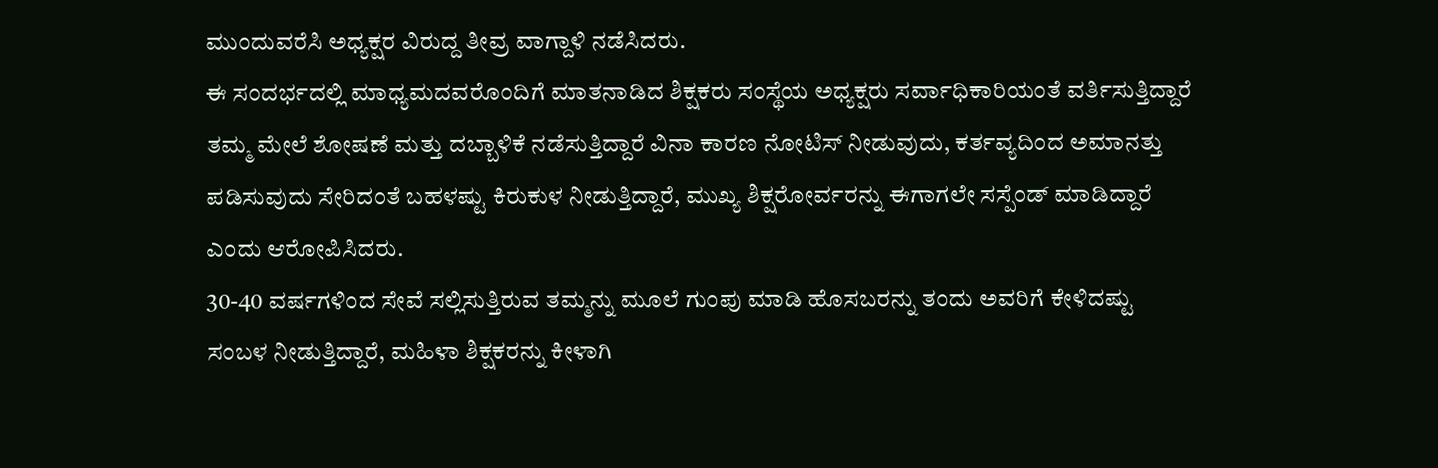ಮುಂದುವರೆಸಿ ಅಧ್ಯಕ್ಷರ ವಿರುದ್ದ ತೀವ್ರ ವಾಗ್ದಾಳಿ ನಡೆಸಿದರು.
ಈ ಸಂದರ್ಭದಲ್ಲಿ ಮಾಧ್ಯಮದವರೊಂದಿಗೆ ಮಾತನಾಡಿದ ಶಿಕ್ಷಕರು ಸಂಸ್ಥೆಯ ಅಧ್ಯಕ್ಷರು ಸರ್ವಾಧಿಕಾರಿಯಂತೆ ವರ್ತಿಸುತ್ತಿದ್ದಾರೆ ತಮ್ಮ ಮೇಲೆ ಶೋಷಣೆ ಮತ್ತು ದಬ್ಬಾಳಿಕೆ ನಡೆಸುತ್ತಿದ್ದಾರೆ ವಿನಾ ಕಾರಣ ನೋಟಿಸ್ ನೀಡುವುದು, ಕರ್ತವ್ಯದಿಂದ ಅಮಾನತ್ತು ಪಡಿಸುವುದು ಸೇರಿದಂತೆ ಬಹಳಷ್ಟು ಕಿರುಕುಳ ನೀಡುತ್ತಿದ್ದಾರೆ, ಮುಖ್ಯ ಶಿಕ್ಷರೋರ್ವರನ್ನು ಈಗಾಗಲೇ ಸಸ್ಪೆಂಡ್ ಮಾಡಿದ್ದಾರೆ ಎಂದು ಆರೋಪಿಸಿದರು.
30-40 ವರ್ಷಗಳಿಂದ ಸೇವೆ ಸಲ್ಲಿಸುತ್ತಿರುವ ತಮ್ಮನ್ನು ಮೂಲೆ ಗುಂಪು ಮಾಡಿ ಹೊಸಬರನ್ನು ತಂದು ಅವರಿಗೆ ಕೇಳಿದಷ್ಟು ಸಂಬಳ ನೀಡುತ್ತಿದ್ದಾರೆ, ಮಹಿಳಾ ಶಿಕ್ಷಕರನ್ನು ಕೀಳಾಗಿ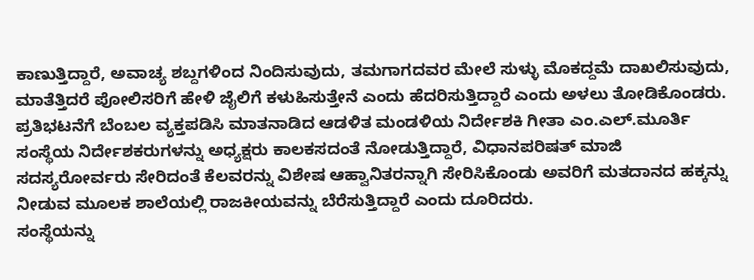ಕಾಣುತ್ತಿದ್ದಾರೆ, ಅವಾಚ್ಯ ಶಬ್ದಗಳಿಂದ ನಿಂದಿಸುವುದು, ತಮಗಾಗದವರ ಮೇಲೆ ಸುಳ್ಳು ಮೊಕದ್ದಮೆ ದಾಖಲಿಸುವುದು, ಮಾತೆತ್ತಿದರೆ ಪೋಲಿಸರಿಗೆ ಹೇಳಿ ಜೈಲಿಗೆ ಕಳುಹಿಸುತ್ತೇನೆ ಎಂದು ಹೆದರಿಸುತ್ತಿದ್ದಾರೆ ಎಂದು ಅಳಲು ತೋಡಿಕೊಂಡರು.
ಪ್ರತಿಭಟನೆಗೆ ಬೆಂಬಲ ವ್ಯಕ್ತಪಡಿಸಿ ಮಾತನಾಡಿದ ಆಡಳಿತ ಮಂಡಳಿಯ ನಿರ್ದೇಶಕಿ ಗೀತಾ ಎಂ.ಎಲ್.ಮೂರ್ತಿ ಸಂಸ್ಥೆಯ ನಿರ್ದೇಶಕರುಗಳನ್ನು ಅಧ್ಯಕ್ಷರು ಕಾಲಕಸದಂತೆ ನೋಡುತ್ತಿದ್ದಾರೆ, ವಿಧಾನಪರಿಷತ್ ಮಾಜಿ ಸದಸ್ಯರೋರ್ವರು ಸೇರಿದಂತೆ ಕೆಲವರನ್ನು ವಿಶೇಷ ಆಹ್ವಾನಿತರನ್ನಾಗಿ ಸೇರಿಸಿಕೊಂಡು ಅವರಿಗೆ ಮತದಾನದ ಹಕ್ಕನ್ನು ನೀಡುವ ಮೂಲಕ ಶಾಲೆಯಲ್ಲಿ ರಾಜಕೀಯವನ್ನು ಬೆರೆಸುತ್ತಿದ್ದಾರೆ ಎಂದು ದೂರಿದರು.
ಸಂಸ್ಥೆಯನ್ನು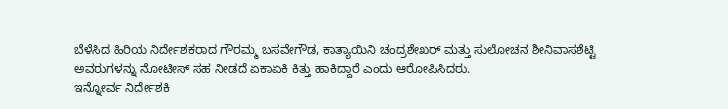ಬೆಳೆಸಿದ ಹಿರಿಯ ನಿರ್ದೇಶಕರಾದ ಗೌರಮ್ಮ ಬಸವೇಗೌಡ, ಕಾತ್ಯಾಯಿನಿ ಚಂದ್ರಶೇಖರ್ ಮತ್ತು ಸುಲೋಚನ ಶೀನಿವಾಸಶೆಟ್ಟಿ ಅವರುಗಳನ್ನು ನೋಟೀಸ್ ಸಹ ನೀಡದೆ ಏಕಾಏಕಿ ಕಿತ್ತು ಹಾಕಿದ್ದಾರೆ ಎಂದು ಆರೋಪಿಸಿದರು.
ಇನ್ನೋರ್ವ ನಿರ್ದೇಶಕಿ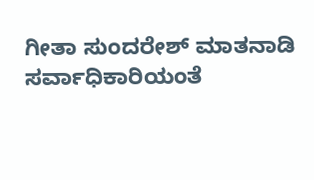ಗೀತಾ ಸುಂದರೇಶ್ ಮಾತನಾಡಿ ಸರ್ವಾಧಿಕಾರಿಯಂತೆ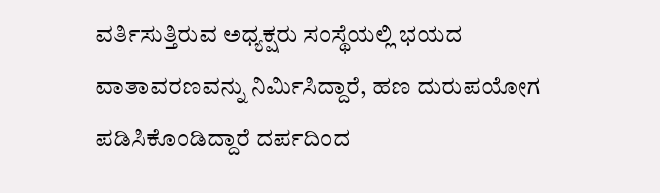ವರ್ತಿಸುತ್ತಿರುವ ಅಧ್ಯಕ್ಷರು ಸಂಸ್ಥೆಯಲ್ಲಿ ಭಯದ ವಾತಾವರಣವನ್ನು ನಿರ್ಮಿಸಿದ್ದಾರೆ, ಹಣ ದುರುಪಯೋಗ ಪಡಿಸಿಕೊಂಡಿದ್ದಾರೆ ದರ್ಪದಿಂದ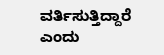ವರ್ತಿಸುತ್ತಿದ್ದಾರೆ ಎಂದು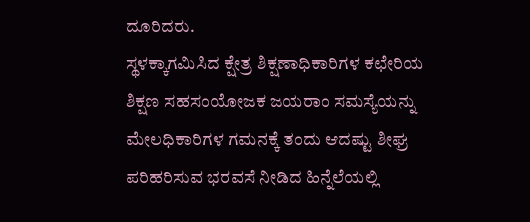ದೂರಿದರು.
ಸ್ಥಳಕ್ಕಾಗಮಿಸಿದ ಕ್ಷೇತ್ರ ಶಿಕ್ಷಣಾಧಿಕಾರಿಗಳ ಕಛೇರಿಯ ಶಿಕ್ಷಣ ಸಹಸಂಯೋಜಕ ಜಯರಾಂ ಸಮಸ್ಯೆಯನ್ನು ಮೇಲಧಿಕಾರಿಗಳ ಗಮನಕ್ಕೆ ತಂದು ಆದಷ್ಟು ಶೀಘ್ರ ಪರಿಹರಿಸುವ ಭರವಸೆ ನೀಡಿದ ಹಿನ್ನೆಲೆಯಲ್ಲಿ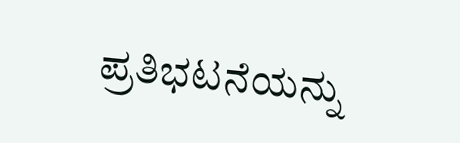ಪ್ರತಿಭಟನೆಯನ್ನು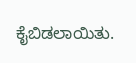ಕೈಬಿಡಲಾಯಿತು.